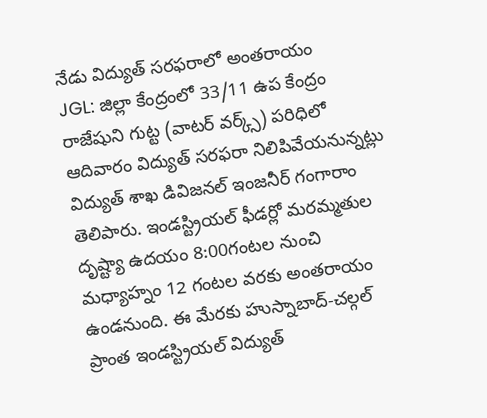నేడు విద్యుత్ సరఫరాలో అంతరాయం
JGL: జిల్లా కేంద్రంలో 33/11 ఉప కేంద్రం రాజేషుని గుట్ట (వాటర్ వర్క్స్) పరిధిలో ఆదివారం విద్యుత్ సరఫరా నిలిపివేయనున్నట్లు విద్యుత్ శాఖ డివిజనల్ ఇంజనీర్ గంగారాం తెలిపారు. ఇండస్ట్రియల్ ఫీడర్లో మరమ్మతుల దృష్ట్యా ఉదయం 8:00గంటల నుంచి మధ్యాహ్నం 12 గంటల వరకు అంతరాయం ఉండనుంది. ఈ మేరకు హుస్నాబాద్-చల్గల్ ప్రాంత ఇండస్ట్రియల్ విద్యుత్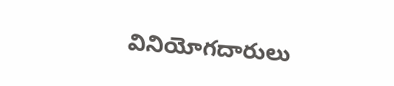వినియోగదారులు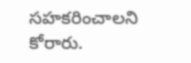సహకరించాలని కోరారు.